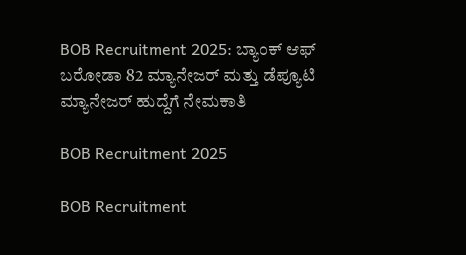BOB Recruitment 2025: ಬ್ಯಾಂಕ್ ಆಫ್ ಬರೋಡಾ 82 ಮ್ಯಾನೇಜರ್ ಮತ್ತು ಡೆಪ್ಯೂಟಿ ಮ್ಯಾನೇಜರ್ ಹುದ್ದೆಗೆ ನೇಮಕಾತಿ

BOB Recruitment 2025

BOB Recruitment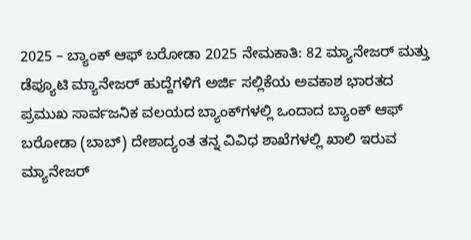2025 – ಬ್ಯಾಂಕ್ ಆಫ್ ಬರೋಡಾ 2025 ನೇಮಕಾತಿ: 82 ಮ್ಯಾನೇಜರ್ ಮತ್ತು ಡೆಪ್ಯೂಟಿ ಮ್ಯಾನೇಜರ್ ಹುದ್ದೆಗಳಿಗೆ ಅರ್ಜಿ ಸಲ್ಲಿಕೆಯ ಅವಕಾಶ ಭಾರತದ ಪ್ರಮುಖ ಸಾರ್ವಜನಿಕ ವಲಯದ ಬ್ಯಾಂಕ್‌ಗಳಲ್ಲಿ ಒಂದಾದ ಬ್ಯಾಂಕ್ ಆಫ್ ಬರೋಡಾ (ಬಾಬ್) ದೇಶಾದ್ಯಂತ ತನ್ನ ವಿವಿಧ ಶಾಖೆಗಳಲ್ಲಿ ಖಾಲಿ ಇರುವ ಮ್ಯಾನೇಜರ್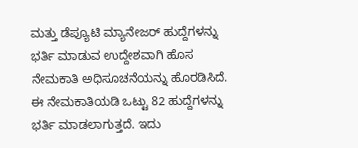ಮತ್ತು ಡೆಪ್ಯೂಟಿ ಮ್ಯಾನೇಜರ್ ಹುದ್ದೆಗಳನ್ನು ಭರ್ತಿ ಮಾಡುವ ಉದ್ದೇಶವಾಗಿ ಹೊಸ ನೇಮಕಾತಿ ಅಧಿಸೂಚನೆಯನ್ನು ಹೊರಡಿಸಿದೆ. ಈ ನೇಮಕಾತಿಯಡಿ ಒಟ್ಟು 82 ಹುದ್ದೆಗಳನ್ನು ಭರ್ತಿ ಮಾಡಲಾಗುತ್ತದೆ. ಇದು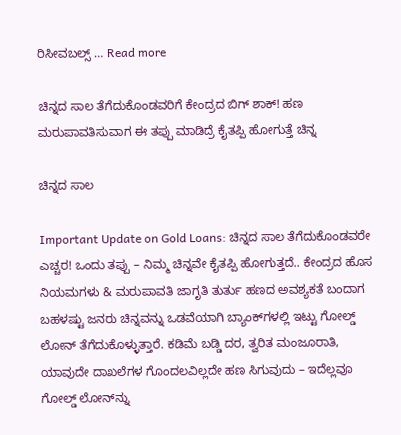ರಿಸೀವಬಲ್ಸ್ … Read more

ಚಿನ್ನದ ಸಾಲ ತೆಗೆದುಕೊಂಡವರಿಗೆ ಕೇಂದ್ರದ ಬಿಗ್‌ ಶಾಕ್‌! ಹಣ ಮರುಪಾವತಿಸುವಾಗ ಈ ತಪ್ಪು ಮಾಡಿದ್ರೆ ಕೈತಪ್ಪಿ ಹೋಗುತ್ತೆ ಚಿನ್ನ

ಚಿನ್ನದ ಸಾಲ

Important Update on Gold Loans: ಚಿನ್ನದ ಸಾಲ ತೆಗೆದುಕೊಂಡವರೇ ಎಚ್ಚರ! ಒಂದು ತಪ್ಪು – ನಿಮ್ಮ ಚಿನ್ನವೇ ಕೈತಪ್ಪಿ ಹೋಗುತ್ತದೆ.. ಕೇಂದ್ರದ ಹೊಸ ನಿಯಮಗಳು & ಮರುಪಾವತಿ ಜಾಗೃತಿ ತುರ್ತು ಹಣದ ಅವಶ್ಯಕತೆ ಬಂದಾಗ ಬಹಳಷ್ಟು ಜನರು ಚಿನ್ನವನ್ನು ಒಡವೆಯಾಗಿ ಬ್ಯಾಂಕ್‌ಗಳಲ್ಲಿ ಇಟ್ಟು ಗೋಲ್ಡ್ ಲೋನ್ ತೆಗೆದುಕೊಳ್ಳುತ್ತಾರೆ. ಕಡಿಮೆ ಬಡ್ಡಿ ದರ, ತ್ವರಿತ ಮಂಜೂರಾತಿ, ಯಾವುದೇ ದಾಖಲೆಗಳ ಗೊಂದಲವಿಲ್ಲದೇ ಹಣ ಸಿಗುವುದು – ಇದೆಲ್ಲವೂ ಗೋಲ್ಡ್ ಲೋನ್‌ನ್ನು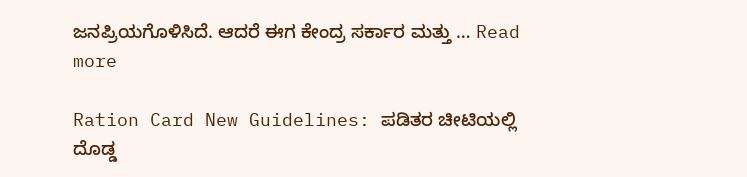ಜನಪ್ರಿಯಗೊಳಿಸಿದೆ. ಆದರೆ ಈಗ ಕೇಂದ್ರ ಸರ್ಕಾರ ಮತ್ತು … Read more

Ration Card New Guidelines: ಪಡಿತರ ಚೀಟಿಯಲ್ಲಿ ದೊಡ್ಡ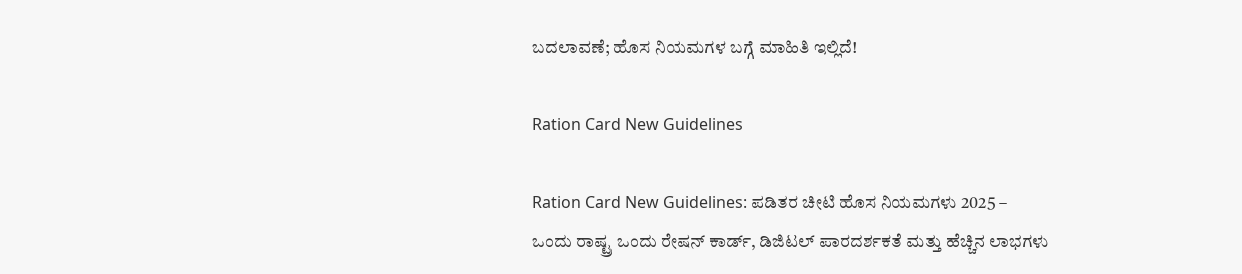ಬದಲಾವಣೆ; ಹೊಸ ನಿಯಮಗಳ ಬಗ್ಗೆ ಮಾಹಿತಿ ಇಲ್ಲಿದೆ!

Ration Card New Guidelines

Ration Card New Guidelines: ಪಡಿತರ ಚೀಟಿ ಹೊಸ ನಿಯಮಗಳು 2025 – ಒಂದು ರಾಷ್ಟ್ರ ಒಂದು ರೇಷನ್ ಕಾರ್ಡ್, ಡಿಜಿಟಲ್ ಪಾರದರ್ಶಕತೆ ಮತ್ತು ಹೆಚ್ಚಿನ ಲಾಭಗಳು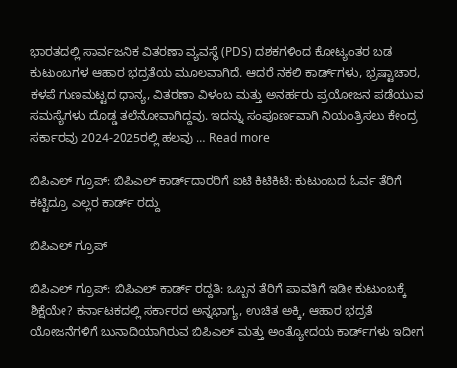ಭಾರತದಲ್ಲಿ ಸಾರ್ವಜನಿಕ ವಿತರಣಾ ವ್ಯವಸ್ಥೆ (PDS) ದಶಕಗಳಿಂದ ಕೋಟ್ಯಂತರ ಬಡ ಕುಟುಂಬಗಳ ಆಹಾರ ಭದ್ರತೆಯ ಮೂಲವಾಗಿದೆ. ಆದರೆ ನಕಲಿ ಕಾರ್ಡ್‌ಗಳು, ಭ್ರಷ್ಟಾಚಾರ, ಕಳಪೆ ಗುಣಮಟ್ಟದ ಧಾನ್ಯ, ವಿತರಣಾ ವಿಳಂಬ ಮತ್ತು ಅನರ್ಹರು ಪ್ರಯೋಜನ ಪಡೆಯುವ ಸಮಸ್ಯೆಗಳು ದೊಡ್ಡ ತಲೆನೋವಾಗಿದ್ದವು. ಇದನ್ನು ಸಂಪೂರ್ಣವಾಗಿ ನಿಯಂತ್ರಿಸಲು ಕೇಂದ್ರ ಸರ್ಕಾರವು 2024-2025ರಲ್ಲಿ ಹಲವು … Read more

ಬಿಪಿಎಲ್ ಗ್ರೂಪ್: ಬಿಪಿಎಲ್‌ ಕಾರ್ಡ್‌ದಾರರಿಗೆ ಐಟಿ ಕಿಟಿಕಿಟಿ: ಕುಟುಂಬದ ಓರ್ವ ತೆರಿಗೆ ಕಟ್ಟಿದ್ರೂ ಎಲ್ಲರ ಕಾರ್ಡ್‌ ರದ್ದು

ಬಿಪಿಎಲ್ ಗ್ರೂಪ್

ಬಿಪಿಎಲ್ ಗ್ರೂಪ್: ಬಿಪಿಎಲ್ ಕಾರ್ಡ್ ರದ್ದತಿ: ಒಬ್ಬನ ತೆರಿಗೆ ಪಾವತಿಗೆ ಇಡೀ ಕುಟುಂಬಕ್ಕೆ ಶಿಕ್ಷೆಯೇ? ಕರ್ನಾಟಕದಲ್ಲಿ ಸರ್ಕಾರದ ಅನ್ನಭಾಗ್ಯ, ಉಚಿತ ಅಕ್ಕಿ, ಆಹಾರ ಭದ್ರತೆ ಯೋಜನೆಗಳಿಗೆ ಬುನಾದಿಯಾಗಿರುವ ಬಿಪಿಎಲ್ ಮತ್ತು ಅಂತ್ಯೋದಯ ಕಾರ್ಡ್‌ಗಳು ಇದೀಗ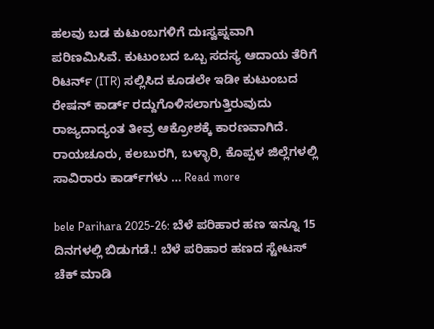ಹಲವು ಬಡ ಕುಟುಂಬಗಳಿಗೆ ದುಃಸ್ವಪ್ನವಾಗಿ ಪರಿಣಮಿಸಿವೆ. ಕುಟುಂಬದ ಒಬ್ಬ ಸದಸ್ಯ ಆದಾಯ ತೆರಿಗೆ ರಿಟರ್ನ್ (ITR) ಸಲ್ಲಿಸಿದ ಕೂಡಲೇ ಇಡೀ ಕುಟುಂಬದ ರೇಷನ್ ಕಾರ್ಡ್ ರದ್ದುಗೊಳಿಸಲಾಗುತ್ತಿರುವುದು ರಾಜ್ಯದಾದ್ಯಂತ ತೀವ್ರ ಆಕ್ರೋಶಕ್ಕೆ ಕಾರಣವಾಗಿದೆ. ರಾಯಚೂರು, ಕಲಬುರಗಿ, ಬಳ್ಳಾರಿ, ಕೊಪ್ಪಳ ಜಿಲ್ಲೆಗಳಲ್ಲಿ ಸಾವಿರಾರು ಕಾರ್ಡ್‌ಗಳು … Read more

bele Parihara 2025-26: ಬೆಳೆ ಪರಿಹಾರ ಹಣ ಇನ್ನೂ 15 ದಿನಗಳಲ್ಲಿ ಬಿಡುಗಡೆ.! ಬೆಳೆ ಪರಿಹಾರ ಹಣದ ಸ್ಟೇಟಸ್ ಚೆಕ್ ಮಾಡಿ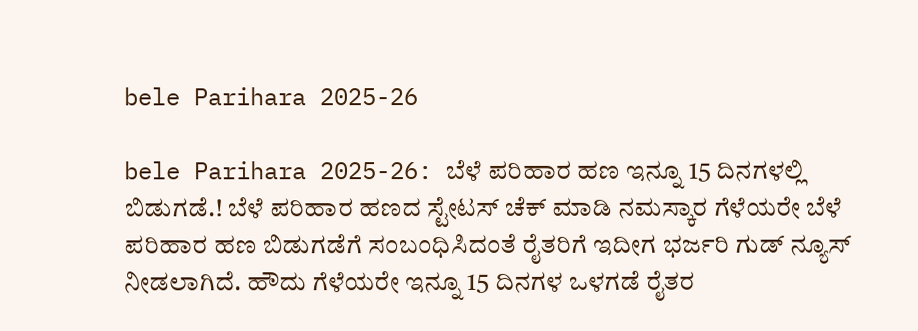bele Parihara 2025-26

bele Parihara 2025-26: ಬೆಳೆ ಪರಿಹಾರ ಹಣ ಇನ್ನೂ 15 ದಿನಗಳಲ್ಲಿ ಬಿಡುಗಡೆ.! ಬೆಳೆ ಪರಿಹಾರ ಹಣದ ಸ್ಟೇಟಸ್ ಚೆಕ್ ಮಾಡಿ ನಮಸ್ಕಾರ ಗೆಳೆಯರೇ ಬೆಳೆ ಪರಿಹಾರ ಹಣ ಬಿಡುಗಡೆಗೆ ಸಂಬಂಧಿಸಿದಂತೆ ರೈತರಿಗೆ ಇದೀಗ ಭರ್ಜರಿ ಗುಡ್ ನ್ಯೂಸ್ ನೀಡಲಾಗಿದೆ. ಹೌದು ಗೆಳೆಯರೇ ಇನ್ನೂ 15 ದಿನಗಳ ಒಳಗಡೆ ರೈತರ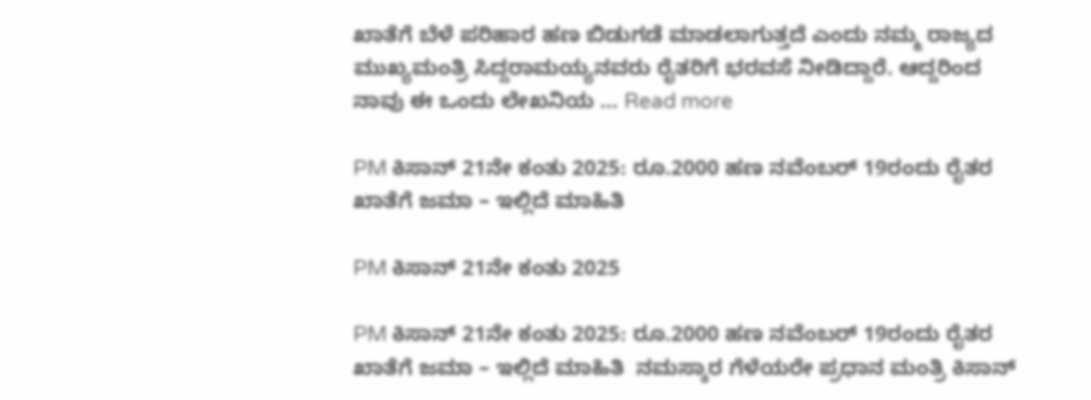ಖಾತೆಗೆ ಬೆಳೆ ಪರಿಹಾರ ಹಣ ಬಿಡುಗಡೆ ಮಾಡಲಾಗುತ್ತದೆ ಎಂದು ನಮ್ಮ ರಾಜ್ಯದ ಮುಖ್ಯಮಂತ್ರಿ ಸಿದ್ದರಾಮಯ್ಯನವರು ರೈತರಿಗೆ ಭರವಸೆ ನೀಡಿದ್ದಾರೆ. ಆದ್ದರಿಂದ ನಾವು ಈ ಒಂದು ಲೇಖನಿಯ … Read more

PM ಕಿಸಾನ್ 21ನೇ ಕಂತು 2025: ರೂ.2000 ಹಣ ನವೆಂಬರ್ 19ರಂದು ರೈತರ ಖಾತೆಗೆ ಜಮಾ – ಇಲ್ಲಿದೆ ಮಾಹಿತಿ

PM ಕಿಸಾನ್ 21ನೇ ಕಂತು 2025

PM ಕಿಸಾನ್ 21ನೇ ಕಂತು 2025: ರೂ.2000 ಹಣ ನವೆಂಬರ್ 19ರಂದು ರೈತರ ಖಾತೆಗೆ ಜಮಾ – ಇಲ್ಲಿದೆ ಮಾಹಿತಿ  ನಮಸ್ಕಾರ ಗೆಳೆಯರೇ ಪ್ರಧಾನ ಮಂತ್ರಿ ಕಿಸಾನ್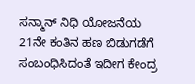ಸನ್ಮಾನ್ ನಿಧಿ ಯೋಜನೆಯ 21ನೇ ಕಂತಿನ ಹಣ ಬಿಡುಗಡೆಗೆ ಸಂಬಂಧಿಸಿದಂತೆ ಇದೀಗ ಕೇಂದ್ರ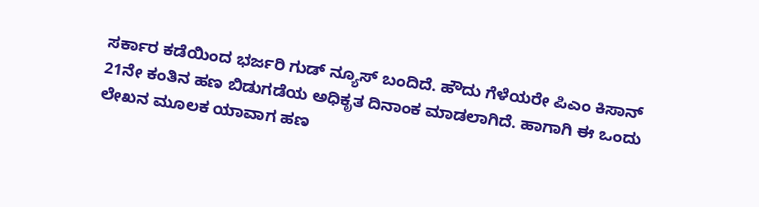ಸರ್ಕಾರ ಕಡೆಯಿಂದ ಭರ್ಜರಿ ಗುಡ್ ನ್ಯೂಸ್ ಬಂದಿದೆ. ಹೌದು ಗೆಳೆಯರೇ ಪಿಎಂ ಕಿಸಾನ್ 21ನೇ ಕಂತಿನ ಹಣ ಬಿಡುಗಡೆಯ ಅಧಿಕೃತ ದಿನಾಂಕ ಮಾಡಲಾಗಿದೆ. ಹಾಗಾಗಿ ಈ ಒಂದು ಲೇಖನ ಮೂಲಕ ಯಾವಾಗ ಹಣ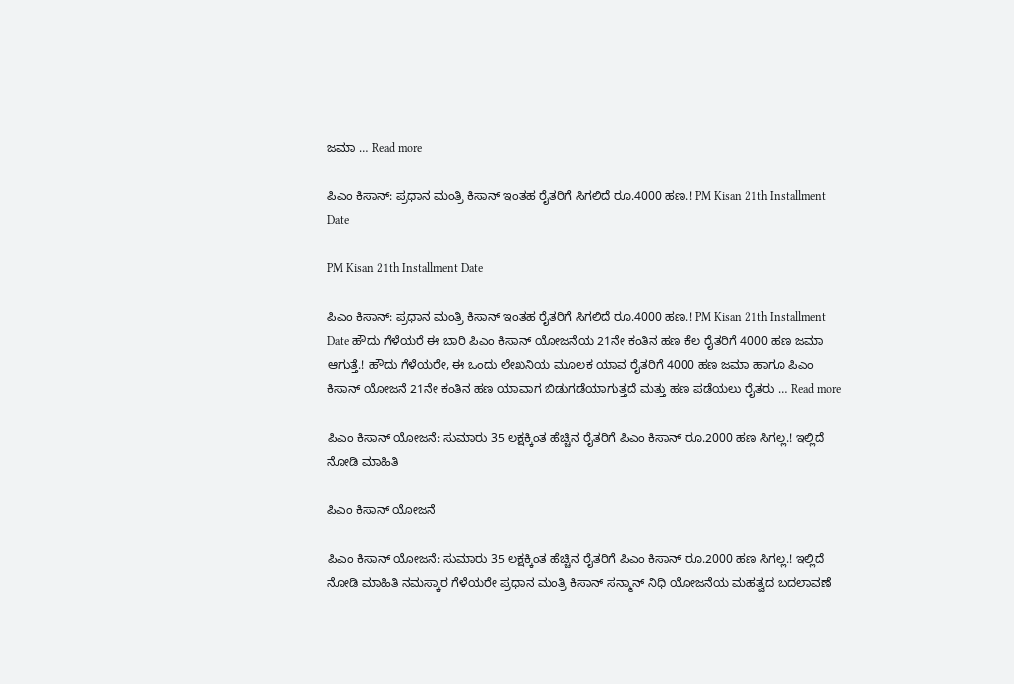ಜಮಾ … Read more

ಪಿಎಂ ಕಿಸಾನ್: ಪ್ರಧಾನ ಮಂತ್ರಿ ಕಿಸಾನ್ ಇಂತಹ ರೈತರಿಗೆ ಸಿಗಲಿದೆ ರೂ.4000 ಹಣ.! PM Kisan 21th Installment Date

PM Kisan 21th Installment Date

ಪಿಎಂ ಕಿಸಾನ್: ಪ್ರಧಾನ ಮಂತ್ರಿ ಕಿಸಾನ್ ಇಂತಹ ರೈತರಿಗೆ ಸಿಗಲಿದೆ ರೂ.4000 ಹಣ.! PM Kisan 21th Installment Date ಹೌದು ಗೆಳೆಯರೆ ಈ ಬಾರಿ ಪಿಎಂ ಕಿಸಾನ್ ಯೋಜನೆಯ 21ನೇ ಕಂತಿನ ಹಣ ಕೆಲ ರೈತರಿಗೆ 4000 ಹಣ ಜಮಾ ಆಗುತ್ತೆ.! ಹೌದು ಗೆಳೆಯರೇ, ಈ ಒಂದು ಲೇಖನಿಯ ಮೂಲಕ ಯಾವ ರೈತರಿಗೆ 4000 ಹಣ ಜಮಾ ಹಾಗೂ ಪಿಎಂ ಕಿಸಾನ್ ಯೋಜನೆ 21ನೇ ಕಂತಿನ ಹಣ ಯಾವಾಗ ಬಿಡುಗಡೆಯಾಗುತ್ತದೆ ಮತ್ತು ಹಣ ಪಡೆಯಲು ರೈತರು … Read more

ಪಿಎಂ ಕಿಸಾನ್ ಯೋಜನೆ: ಸುಮಾರು 35 ಲಕ್ಷಕ್ಕಿಂತ ಹೆಚ್ಚಿನ ರೈತರಿಗೆ ಪಿಎಂ ಕಿಸಾನ್ ರೂ.2000 ಹಣ ಸಿಗಲ್ಲ.! ಇಲ್ಲಿದೆ ನೋಡಿ ಮಾಹಿತಿ

ಪಿಎಂ ಕಿಸಾನ್ ಯೋಜನೆ

ಪಿಎಂ ಕಿಸಾನ್ ಯೋಜನೆ: ಸುಮಾರು 35 ಲಕ್ಷಕ್ಕಿಂತ ಹೆಚ್ಚಿನ ರೈತರಿಗೆ ಪಿಎಂ ಕಿಸಾನ್ ರೂ.2000 ಹಣ ಸಿಗಲ್ಲ.! ಇಲ್ಲಿದೆ ನೋಡಿ ಮಾಹಿತಿ ನಮಸ್ಕಾರ ಗೆಳೆಯರೇ ಪ್ರಧಾನ ಮಂತ್ರಿ ಕಿಸಾನ್ ಸನ್ಮಾನ್ ನಿಧಿ ಯೋಜನೆಯ ಮಹತ್ವದ ಬದಲಾವಣೆ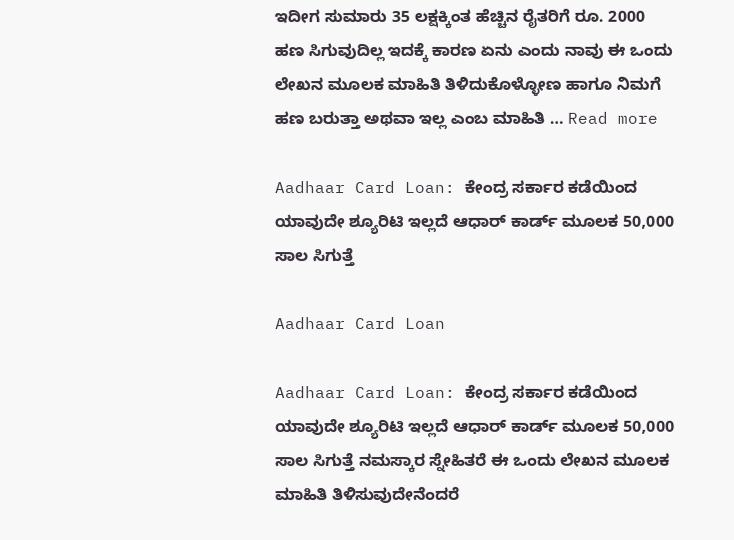ಇದೀಗ ಸುಮಾರು 35 ಲಕ್ಷಕ್ಕಿಂತ ಹೆಚ್ಚಿನ ರೈತರಿಗೆ ರೂ. 2000 ಹಣ ಸಿಗುವುದಿಲ್ಲ ಇದಕ್ಕೆ ಕಾರಣ ಏನು ಎಂದು ನಾವು ಈ ಒಂದು ಲೇಖನ ಮೂಲಕ ಮಾಹಿತಿ ತಿಳಿದುಕೊಳ್ಳೋಣ ಹಾಗೂ ನಿಮಗೆ ಹಣ ಬರುತ್ತಾ ಅಥವಾ ಇಲ್ಲ ಎಂಬ ಮಾಹಿತಿ … Read more

Aadhaar Card Loan: ಕೇಂದ್ರ ಸರ್ಕಾರ ಕಡೆಯಿಂದ ಯಾವುದೇ ಶ್ಯೂರಿಟಿ ಇಲ್ಲದೆ ಆಧಾರ್ ಕಾರ್ಡ್ ಮೂಲಕ 50,000 ಸಾಲ ಸಿಗುತ್ತೆ

Aadhaar Card Loan

Aadhaar Card Loan: ಕೇಂದ್ರ ಸರ್ಕಾರ ಕಡೆಯಿಂದ ಯಾವುದೇ ಶ್ಯೂರಿಟಿ ಇಲ್ಲದೆ ಆಧಾರ್ ಕಾರ್ಡ್ ಮೂಲಕ 50,000 ಸಾಲ ಸಿಗುತ್ತೆ ನಮಸ್ಕಾರ ಸ್ನೇಹಿತರೆ ಈ ಒಂದು ಲೇಖನ ಮೂಲಕ ಮಾಹಿತಿ ತಿಳಿಸುವುದೇನೆಂದರೆ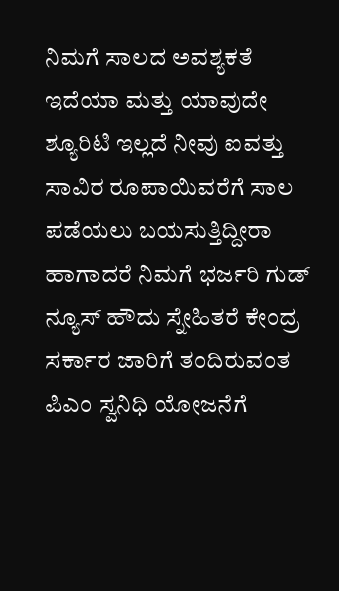ನಿಮಗೆ ಸಾಲದ ಅವಶ್ಯಕತೆ ಇದೆಯಾ ಮತ್ತು ಯಾವುದೇ ಶ್ಯೂರಿಟಿ ಇಲ್ಲದೆ ನೀವು ಐವತ್ತು ಸಾವಿರ ರೂಪಾಯಿವರೆಗೆ ಸಾಲ ಪಡೆಯಲು ಬಯಸುತ್ತಿದ್ದೀರಾ ಹಾಗಾದರೆ ನಿಮಗೆ ಭರ್ಜರಿ ಗುಡ್ ನ್ಯೂಸ್ ಹೌದು ಸ್ನೇಹಿತರೆ ಕೇಂದ್ರ ಸರ್ಕಾರ ಜಾರಿಗೆ ತಂದಿರುವಂತ ಪಿಎಂ ಸ್ವನಿಧಿ ಯೋಜನೆಗೆ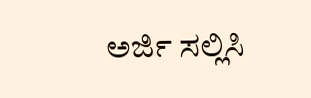ಅರ್ಜಿ ಸಲ್ಲಿಸಿ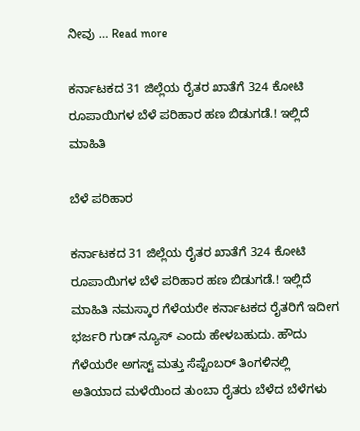ನೀವು … Read more

ಕರ್ನಾಟಕದ 31 ಜಿಲ್ಲೆಯ ರೈತರ ಖಾತೆಗೆ 324 ಕೋಟಿ ರೂಪಾಯಿಗಳ ಬೆಳೆ ಪರಿಹಾರ ಹಣ ಬಿಡುಗಡೆ.! ಇಲ್ಲಿದೆ ಮಾಹಿತಿ

ಬೆಳೆ ಪರಿಹಾರ

ಕರ್ನಾಟಕದ 31 ಜಿಲ್ಲೆಯ ರೈತರ ಖಾತೆಗೆ 324 ಕೋಟಿ ರೂಪಾಯಿಗಳ ಬೆಳೆ ಪರಿಹಾರ ಹಣ ಬಿಡುಗಡೆ.! ಇಲ್ಲಿದೆ ಮಾಹಿತಿ ನಮಸ್ಕಾರ ಗೆಳೆಯರೇ ಕರ್ನಾಟಕದ ರೈತರಿಗೆ ಇದೀಗ ಭರ್ಜರಿ ಗುಡ್ ನ್ಯೂಸ್ ಎಂದು ಹೇಳಬಹುದು. ಹೌದು ಗೆಳೆಯರೇ ಅಗಸ್ಟ್ ಮತ್ತು ಸೆಪ್ಟೆಂಬರ್ ತಿಂಗಳಿನಲ್ಲಿ ಅತಿಯಾದ ಮಳೆಯಿಂದ ತುಂಬಾ ರೈತರು ಬೆಳೆದ ಬೆಳೆಗಳು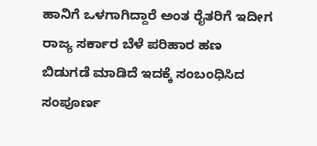ಹಾನಿಗೆ ಒಳಗಾಗಿದ್ದಾರೆ ಅಂತ ರೈತರಿಗೆ ಇದೀಗ ರಾಜ್ಯ ಸರ್ಕಾರ ಬೆಳೆ ಪರಿಹಾರ ಹಣ ಬಿಡುಗಡೆ ಮಾಡಿದೆ ಇದಕ್ಕೆ ಸಂಬಂಧಿಸಿದ ಸಂಪೂರ್ಣ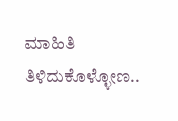ಮಾಹಿತಿ ತಿಳಿದುಕೊಳ್ಳೋಣ..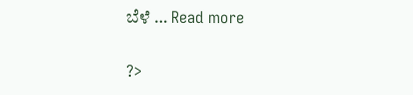ಬೆಳೆ … Read more

?>